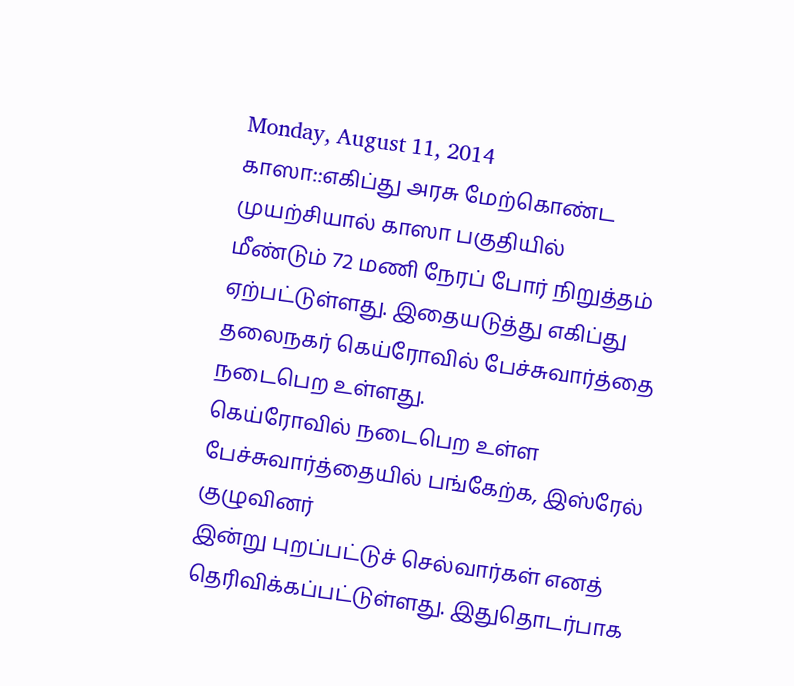Monday, August 11, 2014
காஸா::எகிப்து அரசு மேற்கொண்ட முயற்சியால் காஸா பகுதியில்
மீண்டும் 72 மணி நேரப் போர் நிறுத்தம் ஏற்பட்டுள்ளது. இதையடுத்து எகிப்து
தலைநகர் கெய்ரோவில் பேச்சுவார்த்தை நடைபெற உள்ளது.
கெய்ரோவில் நடைபெற உள்ள பேச்சுவார்த்தையில் பங்கேற்க, இஸ்ரேல் குழுவினர்
இன்று புறப்பட்டுச் செல்வார்கள் எனத் தெரிவிக்கப்பட்டுள்ளது. இதுதொடர்பாக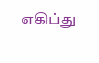எகிப்து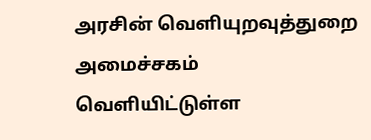அரசின் வெளியுறவுத்துறை அமைச்சகம் வெளியிட்டுள்ள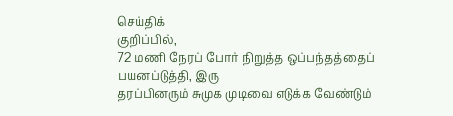செய்திக்
குறிப்பில்,
72 மணி நேரப் போர் நிறுத்த ஒப்பந்தத்தைப் பயனப்டுத்தி, இரு
தரப்பினரும் சுமுக முடிவை எடுக்க வேண்டும்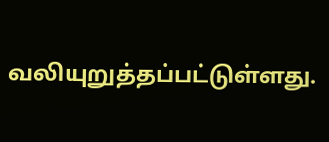வலியுறுத்தப்பட்டுள்ளது.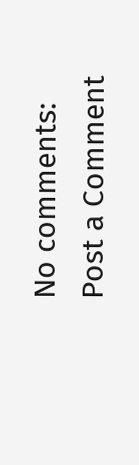No comments:
Post a Comment